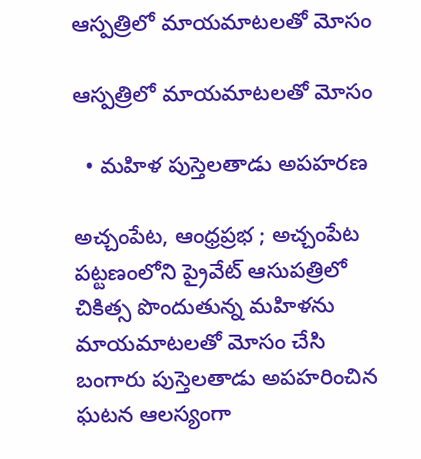ఆస్పత్రిలో మాయమాటలతో మోసం

ఆస్పత్రిలో మాయమాటలతో మోసం

  • మహిళ పుస్తెలతాడు అపహరణ

అచ్చంపేట, ఆంధ్రప్రభ ; అచ్చంపేట పట్టణంలోని ప్రైవేట్ ఆసుపత్రిలో చికిత్స పొందుతున్న మహిళను మాయమాటలతో మోసం చేసి బంగారు పుస్తెలతాడు అపహరించిన ఘటన ఆలస్యంగా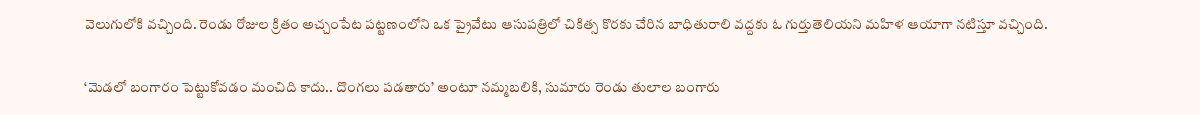వెలుగులోకి వచ్చింది. రెండు రోజుల క్రితం అచ్చంపేట పట్టణంలోని ఒక ప్రైవేటు ఆసుపత్రిలో చికిత్స కొరకు చేరిన బాధితురాలి వద్దకు ఓ గుర్తుతెలియని మహిళ ఆయాగా నటిస్తూ వచ్చింది.

‘మెడలో బంగారం పెట్టుకోవడం మంచిది కాదు.. దొంగలు పడతారు’ అంటూ నమ్మబలికి, సుమారు రెండు తులాల బంగారు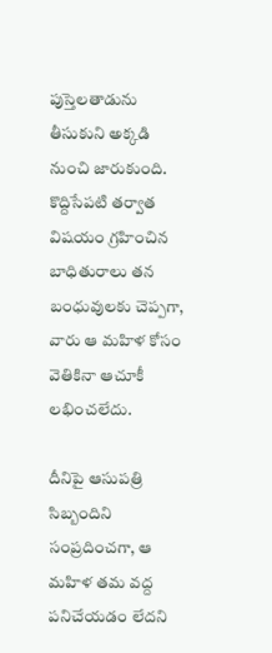పుస్తెలతాడును తీసుకుని అక్కడి నుంచి జారుకుంది. కొద్దిసేపటి తర్వాత విషయం గ్రహించిన బాధితురాలు తన బంధువులకు చెప్పగా, వారు ఆ మహిళ కోసం వెతికినా ఆచూకీ లభించలేదు.

దీనిపై ఆసుపత్రి సిబ్బందిని సంప్రదించగా, ఆ మహిళ తమ వద్ద పనిచేయడం లేదని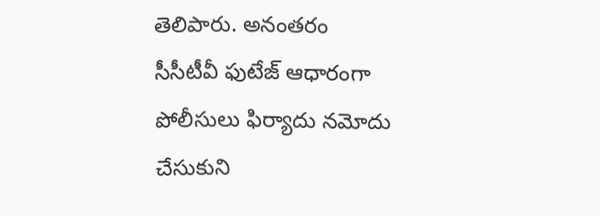తెలిపారు. అనంతరం సీసీటీవీ ఫుటేజ్ ఆధారంగా పోలీసులు ఫిర్యాదు నమోదు చేసుకుని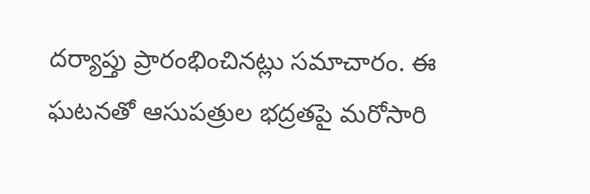దర్యాప్తు ప్రారంభించినట్లు సమాచారం. ఈ ఘటనతో ఆసుపత్రుల భద్రతపై మరోసారి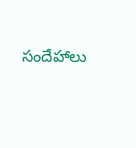సందేహాలు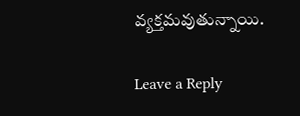వ్యక్తమవుతున్నాయి.

Leave a Reply